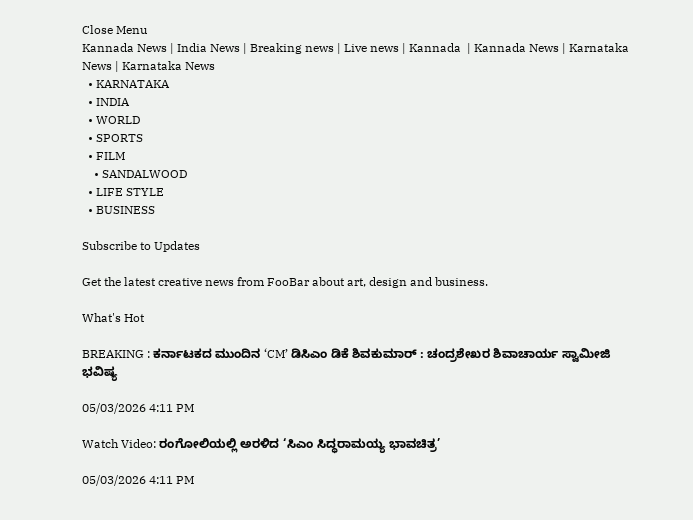Close Menu
Kannada News | India News | Breaking news | Live news | Kannada  | Kannada News | Karnataka News | Karnataka News
  • KARNATAKA
  • INDIA
  • WORLD
  • SPORTS
  • FILM
    • SANDALWOOD
  • LIFE STYLE
  • BUSINESS

Subscribe to Updates

Get the latest creative news from FooBar about art, design and business.

What's Hot

BREAKING : ಕರ್ನಾಟಕದ ಮುಂದಿನ ‘CM’ ಡಿಸಿಎಂ ಡಿಕೆ ಶಿವಕುಮಾರ್ : ಚಂದ್ರಶೇಖರ ಶಿವಾಚಾರ್ಯ ಸ್ವಾಮೀಜಿ ಭವಿಷ್ಯ

05/03/2026 4:11 PM

Watch Video: ರಂಗೋಲಿಯಲ್ಲಿ ಅರಳಿದ ‘ಸಿಎಂ ಸಿದ್ಧರಾಮಯ್ಯ ಭಾವಚಿತ್ರ’

05/03/2026 4:11 PM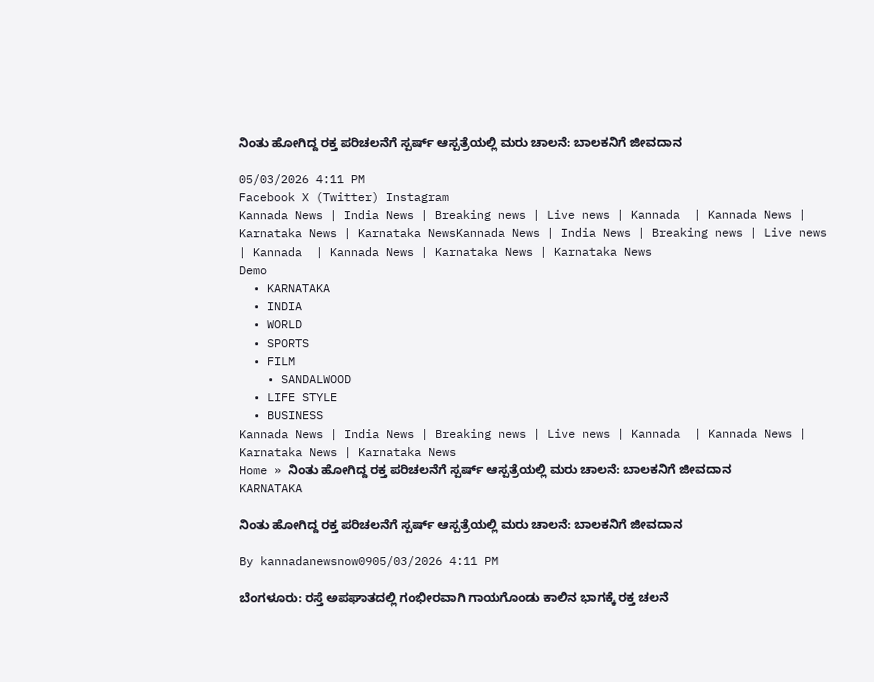ನಿಂತು ಹೋಗಿದ್ದ ರಕ್ತ ಪರಿಚಲನೆಗೆ ಸ್ಪರ್ಷ್ ಆಸ್ಪತ್ರೆಯಲ್ಲಿ ಮರು ಚಾಲನೆ: ಬಾಲಕನಿಗೆ ಜೀವದಾನ

05/03/2026 4:11 PM
Facebook X (Twitter) Instagram
Kannada News | India News | Breaking news | Live news | Kannada  | Kannada News | Karnataka News | Karnataka NewsKannada News | India News | Breaking news | Live news | Kannada  | Kannada News | Karnataka News | Karnataka News
Demo
  • KARNATAKA
  • INDIA
  • WORLD
  • SPORTS
  • FILM
    • SANDALWOOD
  • LIFE STYLE
  • BUSINESS
Kannada News | India News | Breaking news | Live news | Kannada  | Kannada News | Karnataka News | Karnataka News
Home » ನಿಂತು ಹೋಗಿದ್ದ ರಕ್ತ ಪರಿಚಲನೆಗೆ ಸ್ಪರ್ಷ್ ಆಸ್ಪತ್ರೆಯಲ್ಲಿ ಮರು ಚಾಲನೆ: ಬಾಲಕನಿಗೆ ಜೀವದಾನ
KARNATAKA

ನಿಂತು ಹೋಗಿದ್ದ ರಕ್ತ ಪರಿಚಲನೆಗೆ ಸ್ಪರ್ಷ್ ಆಸ್ಪತ್ರೆಯಲ್ಲಿ ಮರು ಚಾಲನೆ: ಬಾಲಕನಿಗೆ ಜೀವದಾನ

By kannadanewsnow0905/03/2026 4:11 PM

ಬೆಂಗಳೂರು: ರಸ್ತೆ ಅಪಘಾತದಲ್ಲಿ ಗಂಭೀರವಾಗಿ ಗಾಯಗೊಂಡು ಕಾಲಿನ ಭಾಗಕ್ಕೆ ರಕ್ತ ಚಲನೆ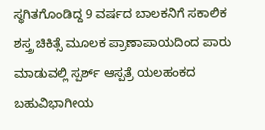ಸ್ಥಗಿತಗೊಂಡಿದ್ದ 9 ವರ್ಷದ ಬಾಲಕನಿಗೆ ಸಕಾಲಿಕ ಶಸ್ತ್ರ ಚಿಕಿತ್ಸೆ ಮೂಲಕ ಪ್ರಾಣಾಪಾಯದಿಂದ ಪಾರು ಮಾಡುವಲ್ಲಿ ಸ್ಪರ್ಶ್‌ ಆಸ್ಪತ್ರೆ ಯಲಹಂಕದ ಬಹುವಿಭಾಗೀಯ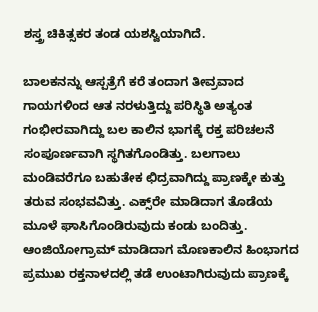ಶಸ್ತ್ರ ಚಿಕಿತ್ಸಕರ ತಂಡ ಯಶಸ್ವಿಯಾಗಿದೆ.

ಬಾಲಕನನ್ನು ಆಸ್ಪತ್ರೆಗೆ ಕರೆ ತಂದಾಗ ತೀವ್ರವಾದ ಗಾಯಗಳಿಂದ ಆತ ನರಳುತ್ತಿದ್ದು ಪರಿಸ್ಥಿತಿ ಅತ್ಯಂತ ಗಂಭೀರವಾಗಿದ್ದು ಬಲ ಕಾಲಿನ ಭಾಗಕ್ಕೆ ರಕ್ತ ಪರಿಚಲನೆ ಸಂಪೂರ್ಣವಾಗಿ ಸ್ಥಗಿತಗೊಂಡಿತ್ತು. ಬಲಗಾಲು ಮಂಡಿವರೆಗೂ ಬಹುತೇಕ ಛಿದ್ರವಾಗಿದ್ದು ಪ್ರಾಣಕ್ಕೇ ಕುತ್ತು ತರುವ ಸಂಭವವಿತ್ತು. ಎಕ್ಸ್‌ರೇ ಮಾಡಿದಾಗ ತೊಡೆಯ ಮೂಳೆ ಘಾಸಿಗೊಂಡಿರುವುದು ಕಂಡು ಬಂದಿತ್ತು. ಆಂಜಿಯೋಗ್ರಾಮ್‌ ಮಾಡಿದಾಗ ಮೊಣಕಾಲಿನ ಹಿಂಭಾಗದ ಪ್ರಮುಖ ರಕ್ತನಾಳದಲ್ಲಿ ತಡೆ ಉಂಟಾಗಿರುವುದು ಪ್ರಾಣಕ್ಕೆ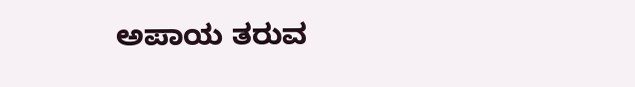ಅಪಾಯ ತರುವ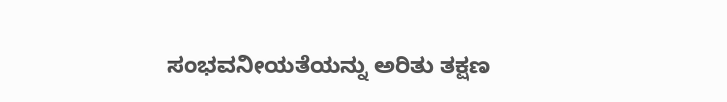ಸಂಭವನೀಯತೆಯನ್ನು ಅರಿತು ತಕ್ಷಣ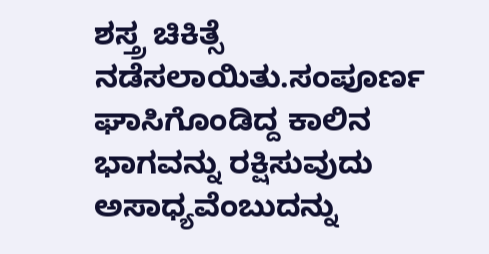ಶಸ್ತ್ರ ಚಿಕಿತ್ಸೆ ನಡೆಸಲಾಯಿತು.ಸಂಪೂರ್ಣ ಘಾಸಿಗೊಂಡಿದ್ದ ಕಾಲಿನ ಭಾಗವನ್ನು ರಕ್ಷಿಸುವುದು ಅಸಾಧ್ಯವೆಂಬುದನ್ನು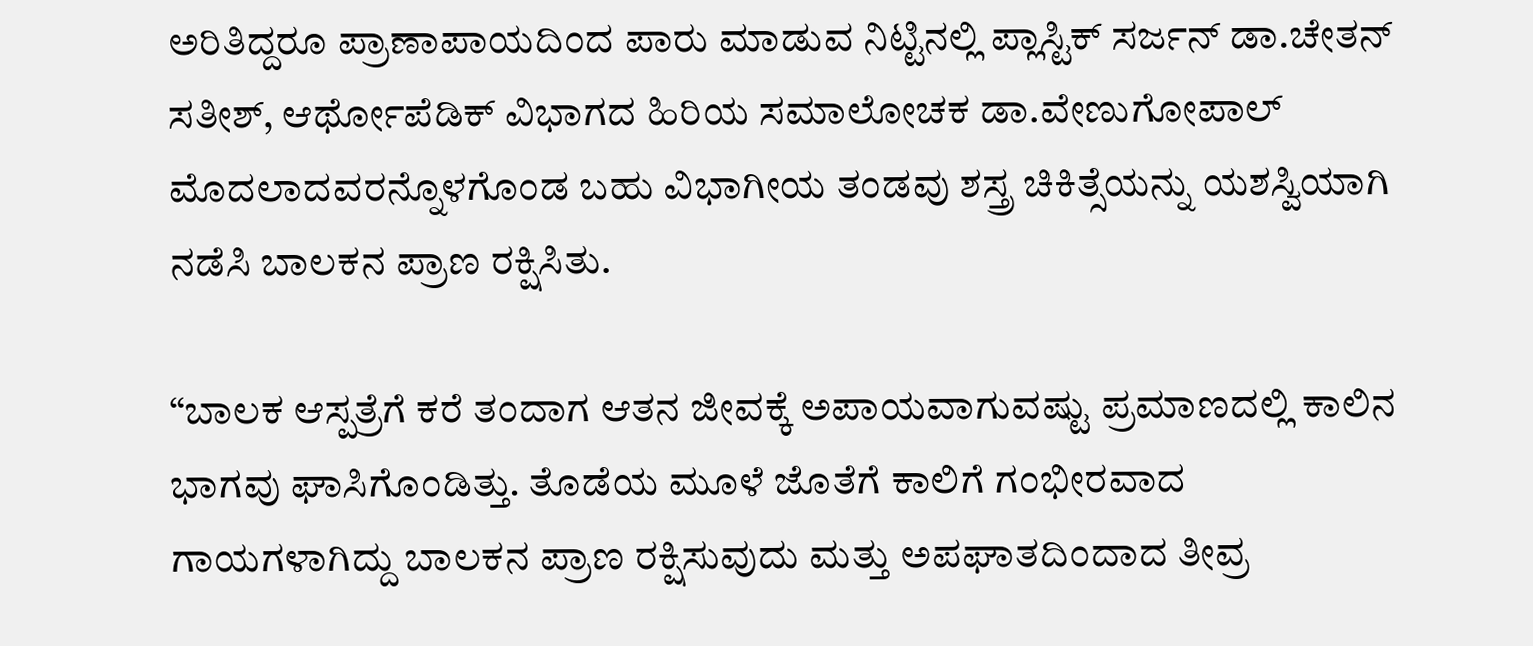ಅರಿತಿದ್ದರೂ ಪ್ರಾಣಾಪಾಯದಿಂದ ಪಾರು ಮಾಡುವ ನಿಟ್ಟಿನಲ್ಲಿ ಪ್ಲಾಸ್ಟಿಕ್‌ ಸರ್ಜನ್‌ ಡಾ.ಚೇತನ್‌ ಸತೀಶ್‌, ಆರ್ಥೋಪೆಡಿಕ್‌ ವಿಭಾಗದ ಹಿರಿಯ ಸಮಾಲೋಚಕ ಡಾ.ವೇಣುಗೋಪಾಲ್‌ ಮೊದಲಾದವರನ್ನೊಳಗೊಂಡ ಬಹು ವಿಭಾಗೀಯ ತಂಡವು ಶಸ್ತ್ರ ಚಿಕಿತ್ಸೆಯನ್ನು ಯಶಸ್ವಿಯಾಗಿ ನಡೆಸಿ ಬಾಲಕನ ಪ್ರಾಣ ರಕ್ಷಿಸಿತು.

“ಬಾಲಕ ಆಸ್ಪತ್ರೆಗೆ ಕರೆ ತಂದಾಗ ಆತನ ಜೀವಕ್ಕೆ ಅಪಾಯವಾಗುವಷ್ಟು ಪ್ರಮಾಣದಲ್ಲಿ ಕಾಲಿನ ಭಾಗವು ಘಾಸಿಗೊಂಡಿತ್ತು. ತೊಡೆಯ ಮೂಳೆ ಜೊತೆಗೆ ಕಾಲಿಗೆ ಗಂಭೀರವಾದ ಗಾಯಗಳಾಗಿದ್ದು ಬಾಲಕನ ಪ್ರಾಣ ರಕ್ಷಿಸುವುದು ಮತ್ತು ಅಪಘಾತದಿಂದಾದ ತೀವ್ರ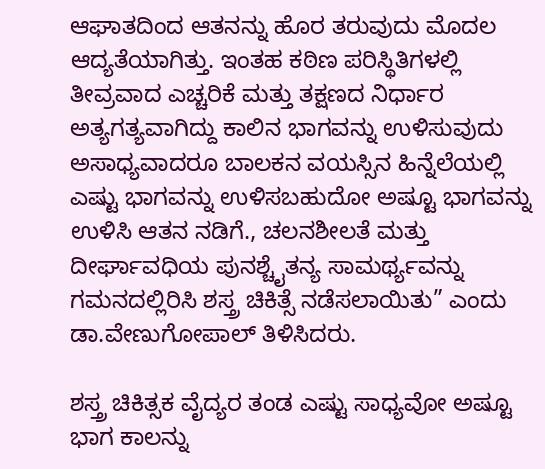ಆಘಾತದಿಂದ ಆತನನ್ನು ಹೊರ ತರುವುದು ಮೊದಲ ಆದ್ಯತೆಯಾಗಿತ್ತು. ಇಂತಹ ಕಠಿಣ ಪರಿಸ್ಥಿತಿಗಳಲ್ಲಿ ತೀವ್ರವಾದ ಎಚ್ಚರಿಕೆ ಮತ್ತು ತಕ್ಷಣದ ನಿರ್ಧಾರ ಅತ್ಯಗತ್ಯವಾಗಿದ್ದು ಕಾಲಿನ ಭಾಗವನ್ನು ಉಳಿಸುವುದು ಅಸಾಧ್ಯವಾದರೂ ಬಾಲಕನ ವಯಸ್ಸಿನ ಹಿನ್ನೆಲೆಯಲ್ಲಿ ಎಷ್ಟು ಭಾಗವನ್ನು ಉಳಿಸಬಹುದೋ ಅಷ್ಟೂ ಭಾಗವನ್ನು ಉಳಿಸಿ ಆತನ ನಡಿಗೆ., ಚಲನಶೀಲತೆ ಮತ್ತು ದೀರ್ಘಾವಧಿಯ ಪುನಶ್ಚೈತನ್ಯ ಸಾಮರ್ಥ್ಯವನ್ನು ಗಮನದಲ್ಲಿರಿಸಿ ಶಸ್ತ್ರ ಚಿಕಿತ್ಸೆ ನಡೆಸಲಾಯಿತು” ಎಂದು ಡಾ.ವೇಣುಗೋಪಾಲ್‌ ತಿಳಿಸಿದರು.

ಶಸ್ತ್ರ ಚಿಕಿತ್ಸಕ ವೈದ್ಯರ ತಂಡ ಎಷ್ಟು ಸಾಧ್ಯವೋ ಅಷ್ಟೂ ಭಾಗ ಕಾಲನ್ನು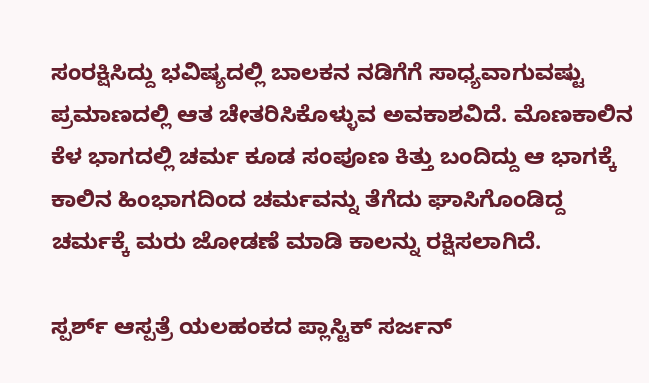ಸಂರಕ್ಷಿಸಿದ್ದು ಭವಿಷ್ಯದಲ್ಲಿ ಬಾಲಕನ ನಡಿಗೆಗೆ ಸಾಧ್ಯವಾಗುವಷ್ಟು ಪ್ರಮಾಣದಲ್ಲಿ ಆತ ಚೇತರಿಸಿಕೊಳ್ಳುವ ಅವಕಾಶವಿದೆ. ಮೊಣಕಾಲಿನ ಕೆಳ ಭಾಗದಲ್ಲಿ ಚರ್ಮ ಕೂಡ ಸಂಪೂಣ ಕಿತ್ತು ಬಂದಿದ್ದು ಆ ಭಾಗಕ್ಕೆ ಕಾಲಿನ ಹಿಂಭಾಗದಿಂದ ಚರ್ಮವನ್ನು ತೆಗೆದು ಘಾಸಿಗೊಂಡಿದ್ದ ಚರ್ಮಕ್ಕೆ ಮರು ಜೋಡಣೆ ಮಾಡಿ ಕಾಲನ್ನು ರಕ್ಷಿಸಲಾಗಿದೆ.

ಸ್ಪರ್ಶ್‌ ಆಸ್ಪತ್ರೆ ಯಲಹಂಕದ ಪ್ಲಾಸ್ಟಿಕ್‌ ಸರ್ಜನ್‌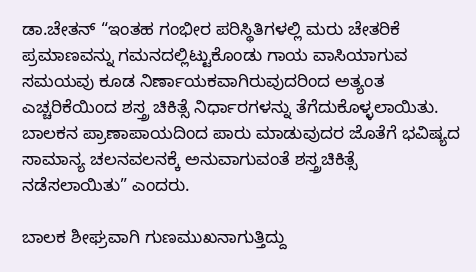ಡಾ.ಚೇತನ್‌ “ಇಂತಹ ಗಂಭೀರ ಪರಿಸ್ಥಿತಿಗಳಲ್ಲಿ ಮರು ಚೇತರಿಕೆ ಪ್ರಮಾಣವನ್ನು ಗಮನದಲ್ಲಿಟ್ಟುಕೊಂಡು ಗಾಯ ವಾಸಿಯಾಗುವ ಸಮಯವು ಕೂಡ ನಿರ್ಣಾಯಕವಾಗಿರುವುದರಿಂದ ಅತ್ಯಂತ ಎಚ್ಚರಿಕೆಯಿಂದ ಶಸ್ತ್ರ ಚಿಕಿತ್ಸೆ ನಿರ್ಧಾರಗಳನ್ನು ತೆಗೆದುಕೊಳ್ಳಲಾಯಿತು. ಬಾಲಕನ ಪ್ರಾಣಾಪಾಯದಿಂದ ಪಾರು ಮಾಡುವುದರ ಜೊತೆಗೆ ಭವಿಷ್ಯದ ಸಾಮಾನ್ಯ ಚಲನವಲನಕ್ಕೆ ಅನುವಾಗುವಂತೆ ಶಸ್ತ್ರಚಿಕಿತ್ಸೆ ನಡೆಸಲಾಯಿತು” ಎಂದರು.

ಬಾಲಕ ಶೀಘ್ರವಾಗಿ ಗುಣಮುಖನಾಗುತ್ತಿದ್ದು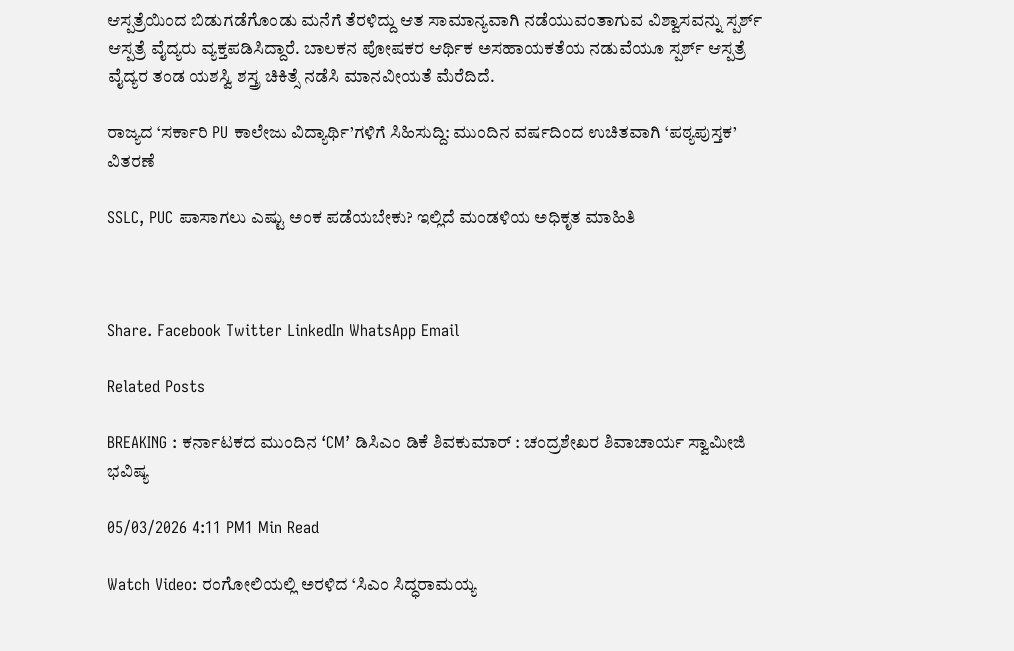ಆಸ್ಪತ್ರೆಯಿಂದ ಬಿಡುಗಡೆಗೊಂಡು ಮನೆಗೆ ತೆರಳಿದ್ದು ಆತ ಸಾಮಾನ್ಯವಾಗಿ ನಡೆಯುವಂತಾಗುವ ವಿಶ್ವಾಸವನ್ನು ಸ್ಪರ್ಶ್‌ ಆಸ್ಪತ್ರೆ ವೈದ್ಯರು ವ್ಯಕ್ತಪಡಿಸಿದ್ದಾರೆ. ಬಾಲಕನ ಪೋಷಕರ ಆರ್ಥಿಕ ಅಸಹಾಯಕತೆಯ ನಡುವೆಯೂ ಸ್ಪರ್ಶ್‌ ಆಸ್ಪತ್ರೆ ವೈದ್ಯರ ತಂಡ ಯಶಸ್ವಿ ಶಸ್ತ್ರ ಚಿಕಿತ್ಸೆ ನಡೆಸಿ ಮಾನವೀಯತೆ ಮೆರೆದಿದೆ.

ರಾಜ್ಯದ ‘ಸರ್ಕಾರಿ PU ಕಾಲೇಜು ವಿದ್ಯಾರ್ಥಿ’ಗಳಿಗೆ ಸಿಹಿಸುದ್ದಿ: ಮುಂದಿನ ವರ್ಷದಿಂದ ಉಚಿತವಾಗಿ ‘ಪಠ್ಯಪುಸ್ತಕ’ ವಿತರಣೆ

SSLC, PUC ಪಾಸಾಗಲು ಎಷ್ಟು ಅಂಕ ಪಡೆಯಬೇಕು? ಇಲ್ಲಿದೆ ಮಂಡಳಿಯ ಅಧಿಕೃತ ಮಾಹಿತಿ



Share. Facebook Twitter LinkedIn WhatsApp Email

Related Posts

BREAKING : ಕರ್ನಾಟಕದ ಮುಂದಿನ ‘CM’ ಡಿಸಿಎಂ ಡಿಕೆ ಶಿವಕುಮಾರ್ : ಚಂದ್ರಶೇಖರ ಶಿವಾಚಾರ್ಯ ಸ್ವಾಮೀಜಿ ಭವಿಷ್ಯ

05/03/2026 4:11 PM1 Min Read

Watch Video: ರಂಗೋಲಿಯಲ್ಲಿ ಅರಳಿದ ‘ಸಿಎಂ ಸಿದ್ಧರಾಮಯ್ಯ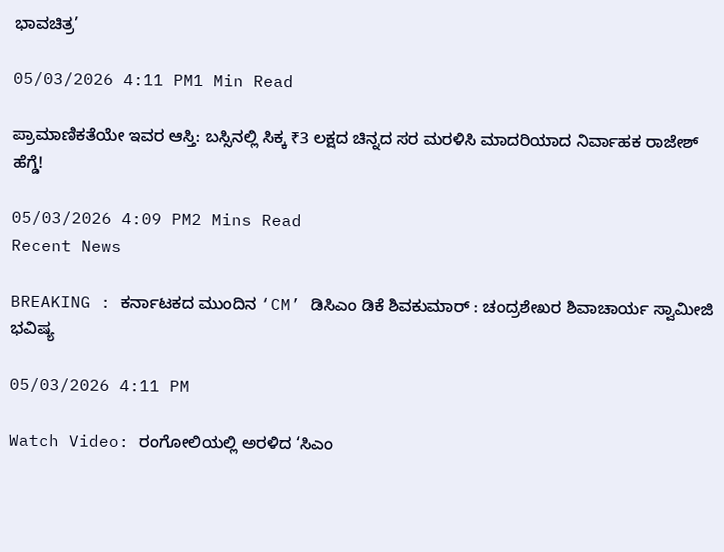ಭಾವಚಿತ್ರ’

05/03/2026 4:11 PM1 Min Read

ಪ್ರಾಮಾಣಿಕತೆಯೇ ಇವರ ಆಸ್ತಿ: ಬಸ್ಸಿನಲ್ಲಿ ಸಿಕ್ಕ ₹3 ಲಕ್ಷದ ಚಿನ್ನದ ಸರ ಮರಳಿಸಿ ಮಾದರಿಯಾದ ನಿರ್ವಾಹಕ ರಾಜೇಶ್ ಹೆಗ್ಡೆ!

05/03/2026 4:09 PM2 Mins Read
Recent News

BREAKING : ಕರ್ನಾಟಕದ ಮುಂದಿನ ‘CM’ ಡಿಸಿಎಂ ಡಿಕೆ ಶಿವಕುಮಾರ್ : ಚಂದ್ರಶೇಖರ ಶಿವಾಚಾರ್ಯ ಸ್ವಾಮೀಜಿ ಭವಿಷ್ಯ

05/03/2026 4:11 PM

Watch Video: ರಂಗೋಲಿಯಲ್ಲಿ ಅರಳಿದ ‘ಸಿಎಂ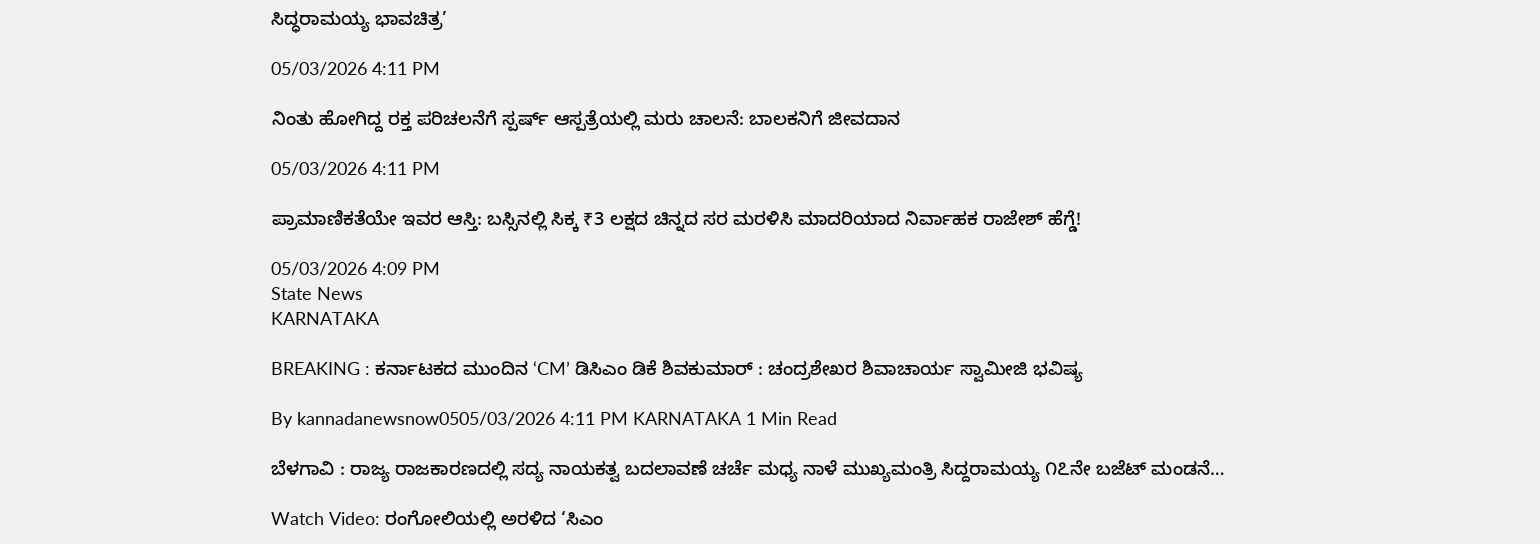ಸಿದ್ಧರಾಮಯ್ಯ ಭಾವಚಿತ್ರ’

05/03/2026 4:11 PM

ನಿಂತು ಹೋಗಿದ್ದ ರಕ್ತ ಪರಿಚಲನೆಗೆ ಸ್ಪರ್ಷ್ ಆಸ್ಪತ್ರೆಯಲ್ಲಿ ಮರು ಚಾಲನೆ: ಬಾಲಕನಿಗೆ ಜೀವದಾನ

05/03/2026 4:11 PM

ಪ್ರಾಮಾಣಿಕತೆಯೇ ಇವರ ಆಸ್ತಿ: ಬಸ್ಸಿನಲ್ಲಿ ಸಿಕ್ಕ ₹3 ಲಕ್ಷದ ಚಿನ್ನದ ಸರ ಮರಳಿಸಿ ಮಾದರಿಯಾದ ನಿರ್ವಾಹಕ ರಾಜೇಶ್ ಹೆಗ್ಡೆ!

05/03/2026 4:09 PM
State News
KARNATAKA

BREAKING : ಕರ್ನಾಟಕದ ಮುಂದಿನ ‘CM’ ಡಿಸಿಎಂ ಡಿಕೆ ಶಿವಕುಮಾರ್ : ಚಂದ್ರಶೇಖರ ಶಿವಾಚಾರ್ಯ ಸ್ವಾಮೀಜಿ ಭವಿಷ್ಯ

By kannadanewsnow0505/03/2026 4:11 PM KARNATAKA 1 Min Read

ಬೆಳಗಾವಿ : ರಾಜ್ಯ ರಾಜಕಾರಣದಲ್ಲಿ ಸದ್ಯ ನಾಯಕತ್ವ ಬದಲಾವಣೆ ಚರ್ಚೆ ಮಧ್ಯ ನಾಳೆ ಮುಖ್ಯಮಂತ್ರಿ ಸಿದ್ದರಾಮಯ್ಯ ೧೭ನೇ ಬಜೆಟ್ ಮಂಡನೆ…

Watch Video: ರಂಗೋಲಿಯಲ್ಲಿ ಅರಳಿದ ‘ಸಿಎಂ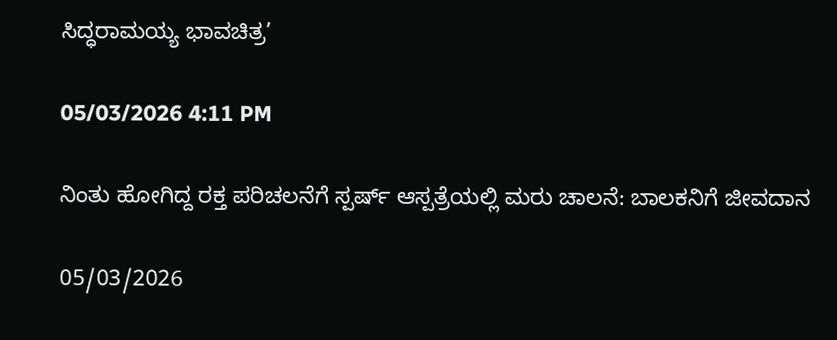ಸಿದ್ಧರಾಮಯ್ಯ ಭಾವಚಿತ್ರ’

05/03/2026 4:11 PM

ನಿಂತು ಹೋಗಿದ್ದ ರಕ್ತ ಪರಿಚಲನೆಗೆ ಸ್ಪರ್ಷ್ ಆಸ್ಪತ್ರೆಯಲ್ಲಿ ಮರು ಚಾಲನೆ: ಬಾಲಕನಿಗೆ ಜೀವದಾನ

05/03/2026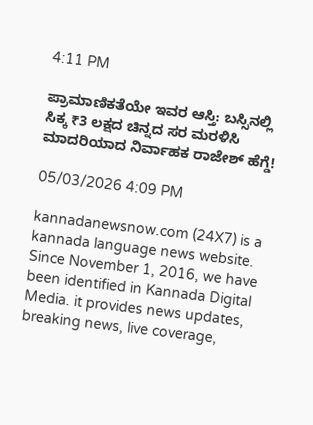4:11 PM

ಪ್ರಾಮಾಣಿಕತೆಯೇ ಇವರ ಆಸ್ತಿ: ಬಸ್ಸಿನಲ್ಲಿ ಸಿಕ್ಕ ₹3 ಲಕ್ಷದ ಚಿನ್ನದ ಸರ ಮರಳಿಸಿ ಮಾದರಿಯಾದ ನಿರ್ವಾಹಕ ರಾಜೇಶ್ ಹೆಗ್ಡೆ!

05/03/2026 4:09 PM

kannadanewsnow.com (24X7) is a kannada language news website. Since November 1, 2016, we have been identified in Kannada Digital Media. it provides news updates, breaking news, live coverage,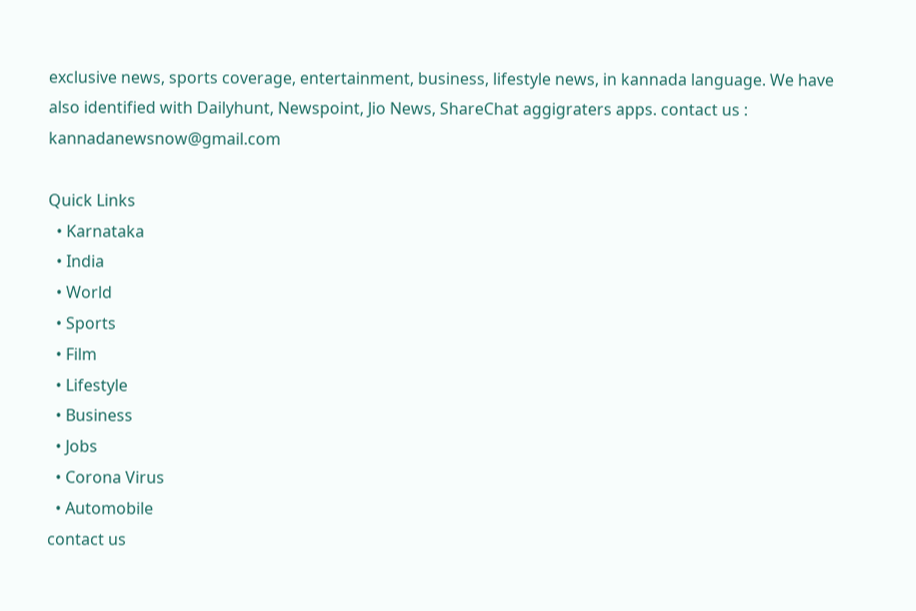exclusive news, sports coverage, entertainment, business, lifestyle news, in kannada language. We have also identified with Dailyhunt, Newspoint, Jio News, ShareChat aggigraters apps. contact us : kannadanewsnow@gmail.com

Quick Links
  • Karnataka
  • India
  • World
  • Sports
  • Film
  • Lifestyle
  • Business
  • Jobs
  • Corona Virus
  • Automobile
contact us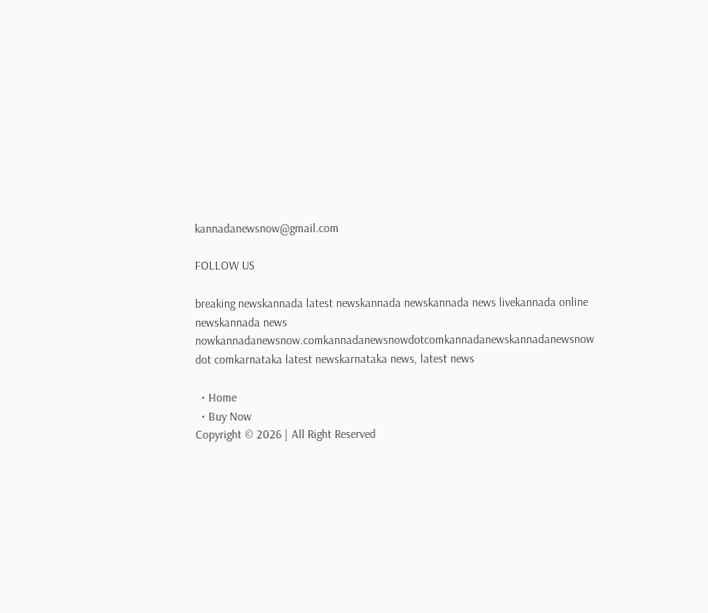kannadanewsnow@gmail.com

FOLLOW US

breaking newskannada latest newskannada newskannada news livekannada online newskannada news nowkannadanewsnow.comkannadanewsnowdotcomkannadanewskannadanewsnow dot comkarnataka latest newskarnataka news, latest news

  • Home
  • Buy Now
Copyright © 2026 | All Right Reserved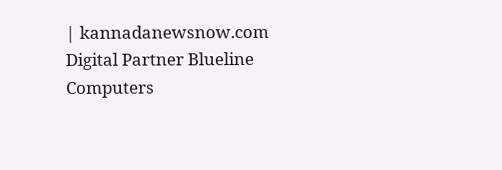| kannadanewsnow.com
Digital Partner Blueline Computers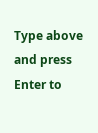Type above and press Enter to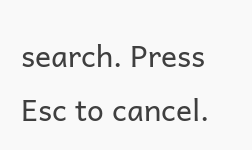search. Press Esc to cancel.